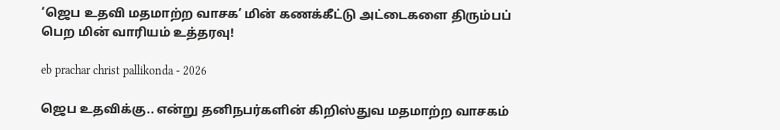‘ஜெப உதவி மதமாற்ற வாசக’ மின் கணக்கீட்டு அட்டைகளை திரும்பப் பெற மின் வாரியம் உத்தரவு!

eb prachar christ pallikonda - 2026

ஜெப உதவிக்கு.. என்று தனிநபர்களின் கிறிஸ்துவ மதமாற்ற வாசகம்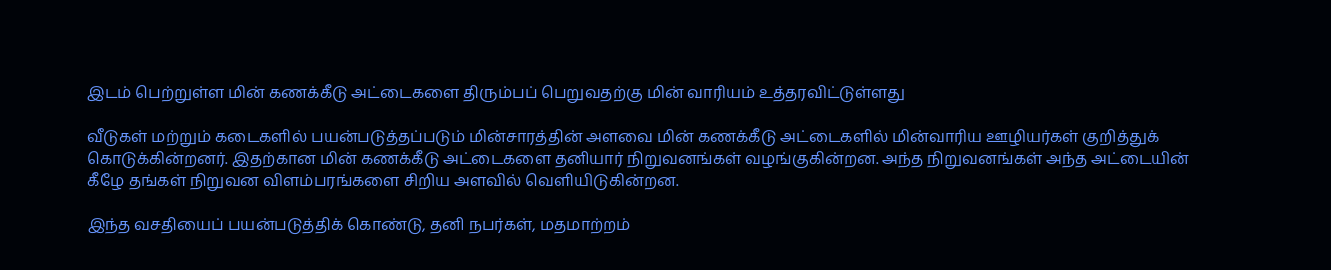இடம் பெற்றுள்ள மின் கணக்கீடு அட்டைகளை திரும்பப் பெறுவதற்கு மின் வாரியம் உத்தரவிட்டுள்ளது

வீடுகள் மற்றும் கடைகளில் பயன்படுத்தப்படும் மின்சாரத்தின் அளவை மின் கணக்கீடு அட்டைகளில் மின்வாரிய ஊழியர்கள் குறித்துக் கொடுக்கின்றனர். இதற்கான மின் கணக்கீடு அட்டைகளை தனியார் நிறுவனங்கள் வழங்குகின்றன. அந்த நிறுவனங்கள் அந்த அட்டையின் கீழே தங்கள் நிறுவன விளம்பரங்களை சிறிய அளவில் வெளியிடுகின்றன.

இந்த வசதியைப் பயன்படுத்திக் கொண்டு, தனி நபர்கள், மதமாற்றம்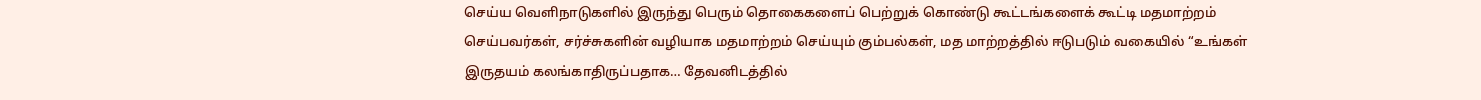செய்ய வெளிநாடுகளில் இருந்து பெரும் தொகைகளைப் பெற்றுக் கொண்டு கூட்டங்களைக் கூட்டி மதமாற்றம் செய்பவர்கள், சர்ச்சுகளின் வழியாக மதமாற்றம் செய்யும் கும்பல்கள், மத மாற்றத்தில் ஈடுபடும் வகையில் “உங்கள் இருதயம் கலங்காதிருப்பதாக… தேவனிடத்தில்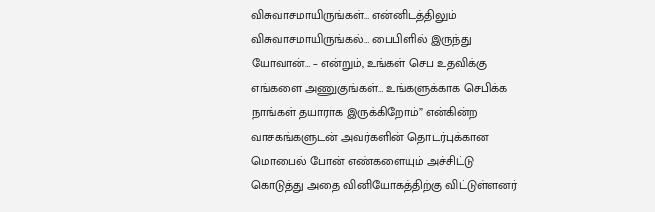விசுவாசமாயிருங்கள்… என்னிடத்திலும் விசுவாசமாயிருங்கல்… பைபிளில் இருந்து யோவான்… – என்றும், உங்கள் செப உதவிக்கு எங்களை அணுகுங்கள்… உங்களுக்காக செபிக்க நாங்கள் தயாராக இருக்கிறோம்” என்கின்ற வாசகங்களுடன் அவர்களின் தொடர்புக்கான மொபைல் போன் எண்களையும் அச்சிட்டு கொடுத்து அதை வினியோகத்திற்கு விட்டுள்ளனர்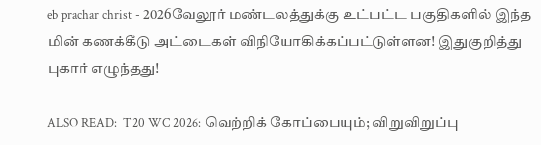eb prachar christ - 2026வேலூர் மண்டலத்துக்கு உட்பட்ட பகுதிகளில் இந்த மின் கணக்கீடு அட்டைகள் விநியோகிக்கப்பட்டுள்ளன! இதுகுறித்து புகார் எழுந்தது!

ALSO READ:  T20 WC 2026: வெற்றிக் கோப்பையும்; விறுவிறுப்பு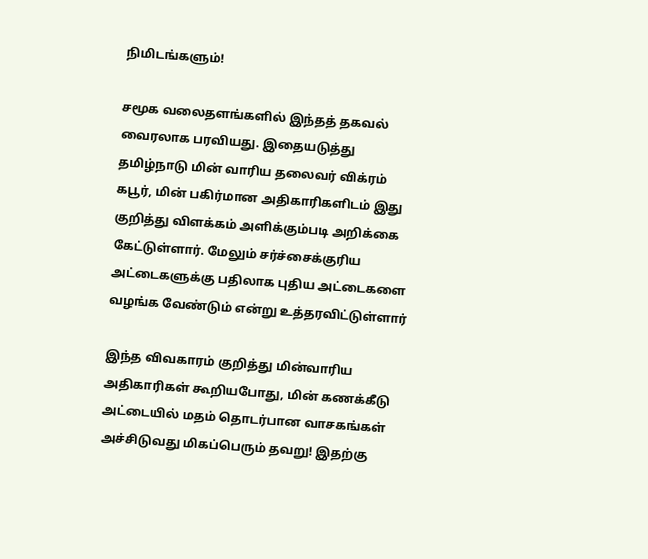நிமிடங்களும்!

சமூக வலைதளங்களில் இந்தத் தகவல் வைரலாக பரவியது. இதையடுத்து  தமிழ்நாடு மின் வாரிய தலைவர் விக்ரம் கபூர், மின் பகிர்மான அதிகாரிகளிடம் இது குறித்து விளக்கம் அளிக்கும்படி அறிக்கை கேட்டுள்ளார். மேலும் சர்ச்சைக்குரிய அட்டைகளுக்கு பதிலாக புதிய அட்டைகளை வழங்க வேண்டும் என்று உத்தரவிட்டுள்ளார்

இந்த விவகாரம் குறித்து மின்வாரிய அதிகாரிகள் கூறியபோது, மின் கணக்கீடு அட்டையில் மதம் தொடர்பான வாசகங்கள் அச்சிடுவது மிகப்பெரும் தவறு! இதற்கு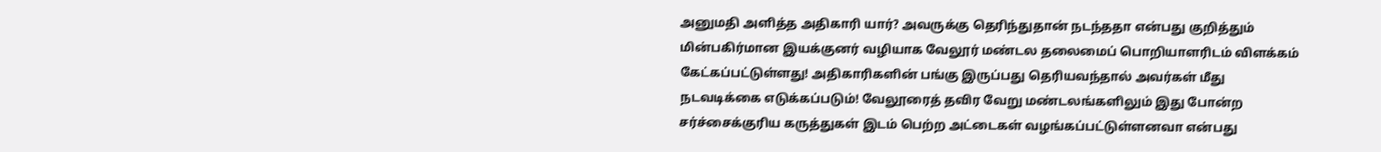அனுமதி அளித்த அதிகாரி யார்? அவருக்கு தெரிந்துதான் நடந்ததா என்பது குறித்தும் மின்பகிர்மான இயக்குனர் வழியாக வேலூர் மண்டல தலைமைப் பொறியாளரிடம் விளக்கம் கேட்கப்பட்டுள்ளது! அதிகாரிகளின் பங்கு இருப்பது தெரியவந்தால் அவர்கள் மீது நடவடிக்கை எடுக்கப்படும்! வேலூரைத் தவிர வேறு மண்டலங்களிலும் இது போன்ற சர்ச்சைக்குரிய கருத்துகள் இடம் பெற்ற அட்டைகள் வழங்கப்பட்டுள்ளனவா என்பது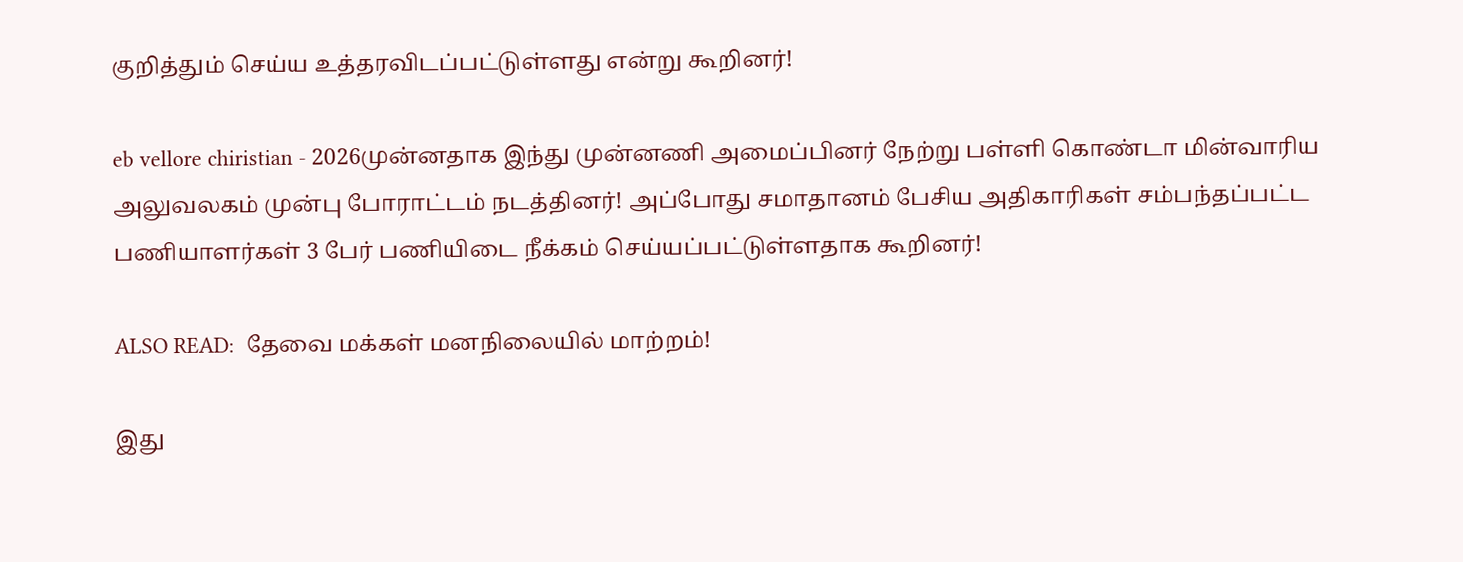குறித்தும் செய்ய உத்தரவிடப்பட்டுள்ளது என்று கூறினர்!

eb vellore chiristian - 2026முன்னதாக இந்து முன்னணி அமைப்பினர் நேற்று பள்ளி கொண்டா மின்வாரிய அலுவலகம் முன்பு போராட்டம் நடத்தினர்! அப்போது சமாதானம் பேசிய அதிகாரிகள் சம்பந்தப்பட்ட பணியாளர்கள் 3 பேர் பணியிடை நீக்கம் செய்யப்பட்டுள்ளதாக கூறினர்!

ALSO READ:  தேவை மக்கள் மனநிலையில் மாற்றம்!

இது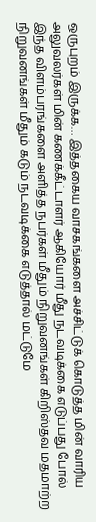ஒருபுறம் இருக்க… இத்தகைய வாசகங்களை அச்சிட்டுக் கொடுத்த மின் வாரிய அலுவலர்கள் மின் கணக்கீட்டாளர் ஆகியோர் மீது நடவடிக்கை எடுப்பது போல் இந்த விளம்பரங்களை அளித்த நபர்கள் மீதும் நிறுவனங்கள் கிறிஸ்தவ மதமாற்ற நிறுவனங்கள் மீதும் கடும் நடவடிக்கை எடுத்தால் மட்டுமே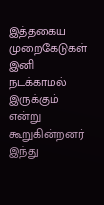இத்தகைய முறைகேடுகள் இனி நடக்காமல் இருக்கும் என்று கூறுகின்றனர் இந்து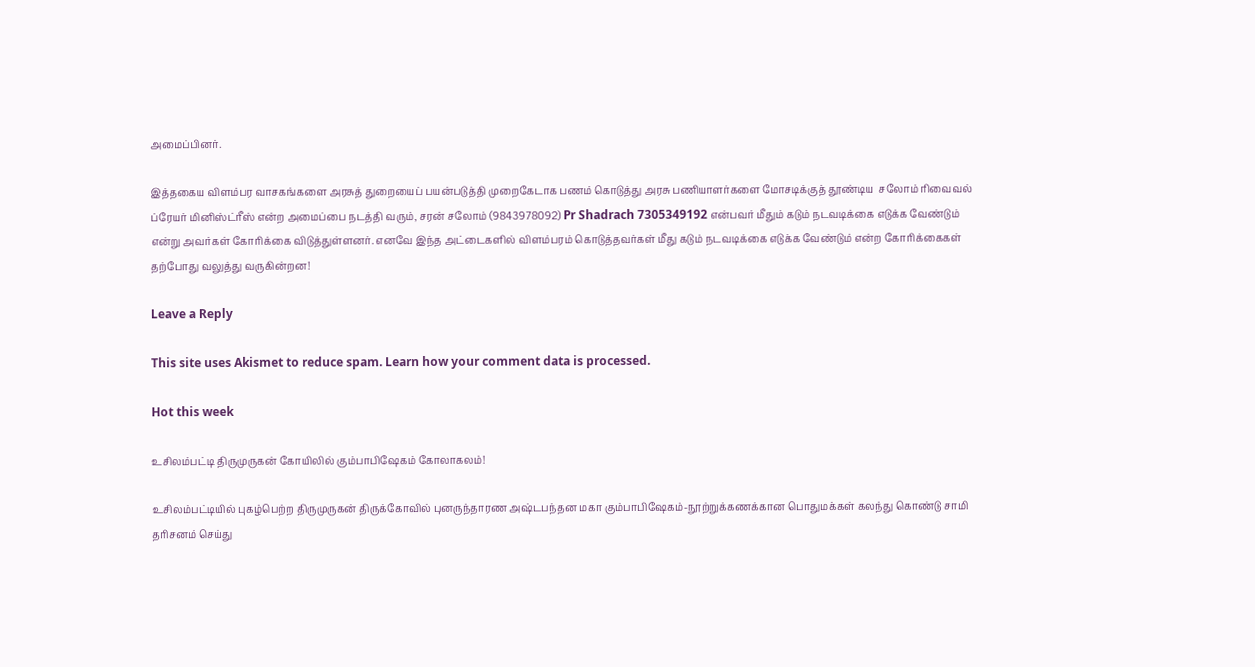அமைப்பினர்.

இத்தகைய விளம்பர வாசகங்களை அரசுத் துறையைப் பயன்படுத்தி முறைகேடாக பணம் கொடுத்து அரசு பணியாளர்களை மோசடிக்குத் தூண்டிய  சலோம் ரிவைவல் ப்ரேயர் மினிஸ்ட்ரீஸ் என்ற அமைப்பை நடத்தி வரும், சரன் சலோம் (9843978092) Pr Shadrach 7305349192 என்பவர் மீதும் கடும் நடவடிக்கை எடுக்க வேண்டும் என்று அவர்கள் கோரிக்கை விடுத்துள்ளனர். எனவே இந்த அட்டைகளில் விளம்பரம் கொடுத்தவர்கள் மீது கடும் நடவடிக்கை எடுக்க வேண்டும் என்ற கோரிக்கைகள் தற்போது வலுத்து வருகின்றன!

Leave a Reply

This site uses Akismet to reduce spam. Learn how your comment data is processed.

Hot this week

உசிலம்பட்டி திருமுருகன் கோயிலில் கும்பாபிஷேகம் கோலாகலம்!

உசிலம்பட்டியில் புகழ்பெற்ற திருமுருகன் திருக்கோவில் புனருந்தாரண அஷ்டபந்தன மகா கும்பாபிஷேகம்-நூற்றுக்கணக்கான பொதுமக்கள் கலந்து கொண்டு சாமி தரிசனம் செய்து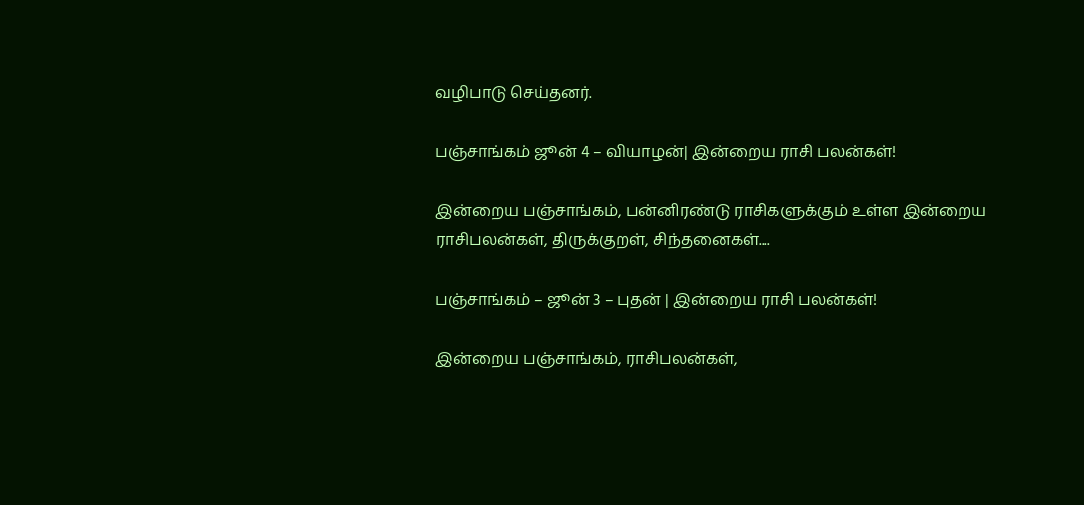வழிபாடு செய்தனர்.

பஞ்சாங்கம் ஜூன் 4 – வியாழன்| இன்றைய ராசி பலன்கள்!

இன்றைய பஞ்சாங்கம், பன்னிரண்டு ராசிகளுக்கும் உள்ள இன்றைய ராசிபலன்கள், திருக்குறள், சிந்தனைகள்....

பஞ்சாங்கம் – ஜூன் 3 – புதன் | இன்றைய ராசி பலன்கள்!

இன்றைய பஞ்சாங்கம், ராசிபலன்கள்,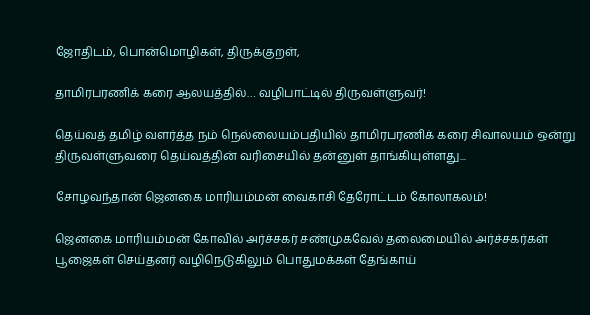ஜோதிடம், பொன்மொழிகள், திருக்குறள்,

தாமிரபரணிக் கரை ஆலயத்தில்… வழிபாட்டில் திருவள்ளுவர்!

தெய்வத் தமிழ் வளர்த்த நம் நெல்லையம்பதியில் தாமிரபரணிக் கரை சிவாலயம் ஒன்று திருவள்ளுவரை தெய்வத்தின் வரிசையில் தன்னுள் தாங்கியுள்ளது...

சோழவந்தான் ஜெனகை மாரியம்மன் வைகாசி தேரோட்டம் கோலாகலம்!

ஜெனகை மாரியம்மன் கோவில் அர்ச்சகர் சண்முகவேல் தலைமையில் அர்ச்சகர்கள் பூஜைகள் செய்தனர் வழிநெடுகிலும் பொதுமக்கள் தேங்காய்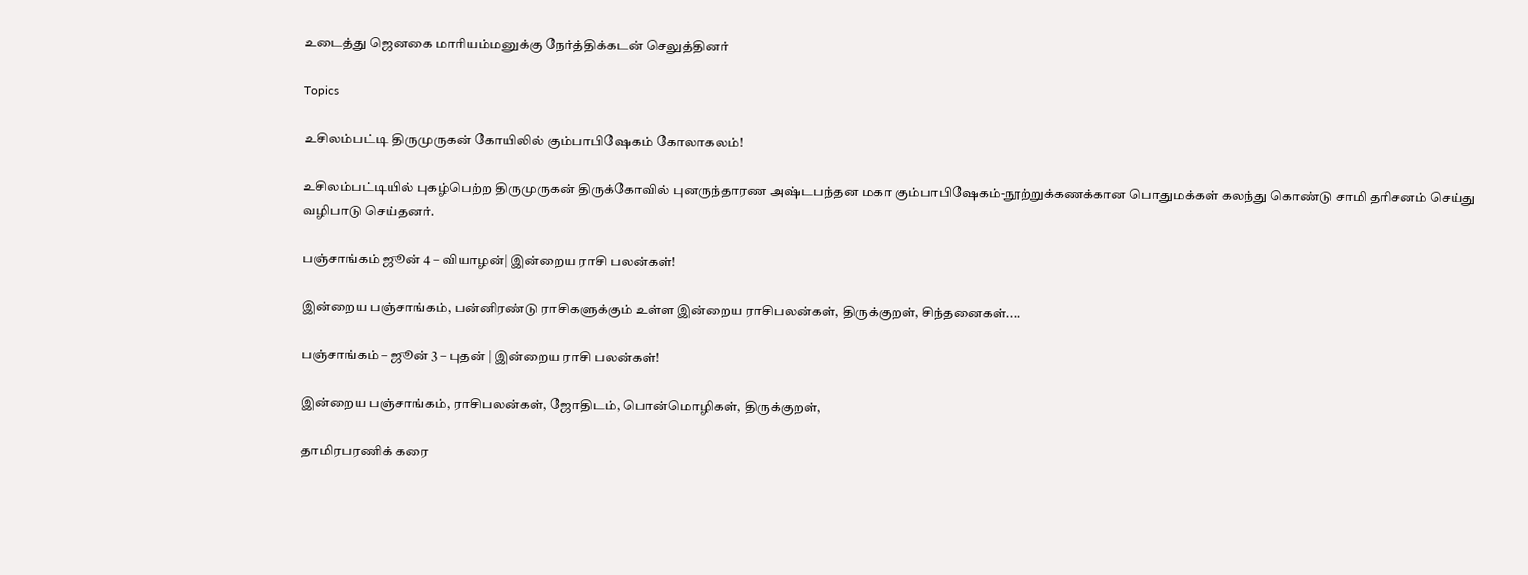உடைத்து ஜெனகை மாரியம்மனுக்கு நேர்த்திக்கடன் செலுத்தினர்

Topics

உசிலம்பட்டி திருமுருகன் கோயிலில் கும்பாபிஷேகம் கோலாகலம்!

உசிலம்பட்டியில் புகழ்பெற்ற திருமுருகன் திருக்கோவில் புனருந்தாரண அஷ்டபந்தன மகா கும்பாபிஷேகம்-நூற்றுக்கணக்கான பொதுமக்கள் கலந்து கொண்டு சாமி தரிசனம் செய்து வழிபாடு செய்தனர்.

பஞ்சாங்கம் ஜூன் 4 – வியாழன்| இன்றைய ராசி பலன்கள்!

இன்றைய பஞ்சாங்கம், பன்னிரண்டு ராசிகளுக்கும் உள்ள இன்றைய ராசிபலன்கள், திருக்குறள், சிந்தனைகள்....

பஞ்சாங்கம் – ஜூன் 3 – புதன் | இன்றைய ராசி பலன்கள்!

இன்றைய பஞ்சாங்கம், ராசிபலன்கள், ஜோதிடம், பொன்மொழிகள், திருக்குறள்,

தாமிரபரணிக் கரை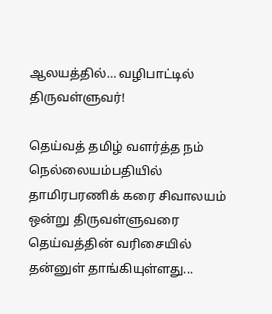ஆலயத்தில்… வழிபாட்டில் திருவள்ளுவர்!

தெய்வத் தமிழ் வளர்த்த நம் நெல்லையம்பதியில் தாமிரபரணிக் கரை சிவாலயம் ஒன்று திருவள்ளுவரை தெய்வத்தின் வரிசையில் தன்னுள் தாங்கியுள்ளது...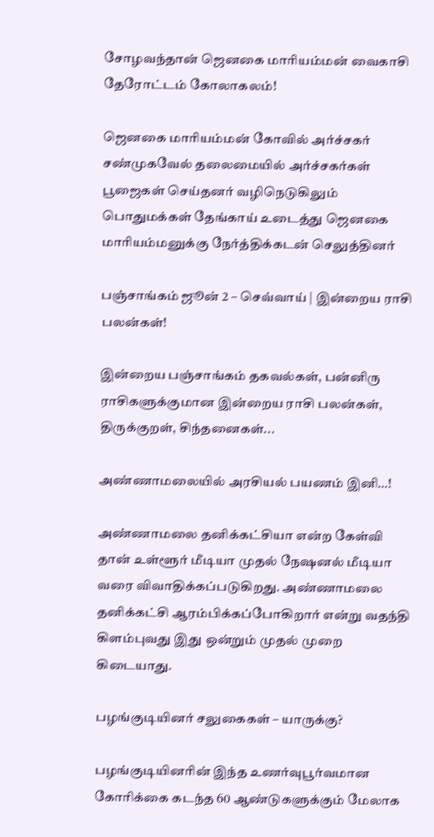சோழவந்தான் ஜெனகை மாரியம்மன் வைகாசி தேரோட்டம் கோலாகலம்!

ஜெனகை மாரியம்மன் கோவில் அர்ச்சகர் சண்முகவேல் தலைமையில் அர்ச்சகர்கள் பூஜைகள் செய்தனர் வழிநெடுகிலும் பொதுமக்கள் தேங்காய் உடைத்து ஜெனகை மாரியம்மனுக்கு நேர்த்திக்கடன் செலுத்தினர்

பஞ்சாங்கம் ஜூன் 2 – செவ்வாய் | இன்றைய ராசி பலன்கள்!

இன்றைய பஞ்சாங்கம் தகவல்கள், பன்னிரு ராசிகளுக்குமான இன்றைய ராசி பலன்கள், திருக்குறள், சிந்தனைகள்...

அண்ணாமலையில் அரசியல் பயணம் இனி…!

அண்ணாமலை தனிக்கட்சியா என்ற கேள்வி தான் உள்ளூர் மீடியா முதல் நேஷனல் மீடியா வரை விவாதிக்கப்படுகிறது. அண்ணாமலை தனிக்கட்சி ஆரம்பிக்கப்போகிறார் என்று வதந்தி கிளம்புவது இது ஒன்றும் முதல் முறை கிடையாது.

பழங்குடியினர் சலுகைகள் – யாருக்கு?

பழங்குடியினரின் இந்த உணர்வுபூர்வமான கோரிக்கை கடந்த 60 ஆண்டுகளுக்கும் மேலாக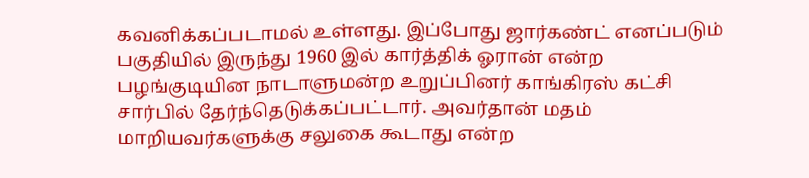கவனிக்கப்படாமல் உள்ளது. இப்போது ஜார்கண்ட் எனப்படும் பகுதியில் இருந்து 1960 இல் கார்த்திக் ஓரான் என்ற பழங்குடியின நாடாளுமன்ற உறுப்பினர் காங்கிரஸ் கட்சி சார்பில் தேர்ந்தெடுக்கப்பட்டார். அவர்தான் மதம் மாறியவர்களுக்கு சலுகை கூடாது என்ற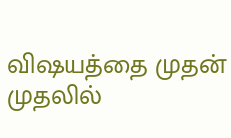விஷயத்தை முதன் முதலில்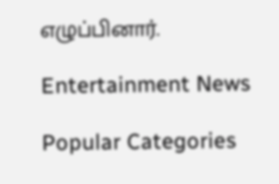எழுப்பினார்.

Entertainment News

Popular Categories